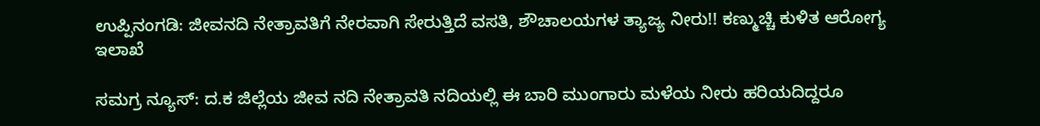ಉಪ್ಪಿನಂಗಡಿ: ಜೀವನದಿ ನೇತ್ರಾವತಿಗೆ ನೇರವಾಗಿ ಸೇರುತ್ತಿದೆ ವಸತಿ, ಶೌಚಾಲಯಗಳ ತ್ಯಾಜ್ಯ ನೀರು!! ಕಣ್ಮುಚ್ಚಿ ಕುಳಿತ ಆರೋಗ್ಯ ಇಲಾಖೆ

ಸಮಗ್ರ ನ್ಯೂಸ್: ದ.ಕ ಜಿಲ್ಲೆಯ ಜೀವ ನದಿ ನೇತ್ರಾವತಿ ನದಿಯಲ್ಲಿ ಈ ಬಾರಿ ಮುಂಗಾರು ಮಳೆಯ ನೀರು ಹರಿಯದಿದ್ದರೂ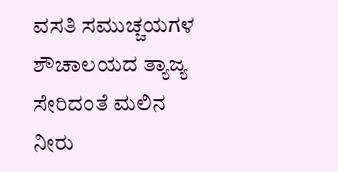ವಸತಿ ಸಮುಚ್ಚಯಗಳ ಶೌಚಾಲಯದ ತ್ಯಾಜ್ಯ ಸೇರಿದಂತೆ ಮಲಿನ ನೀರು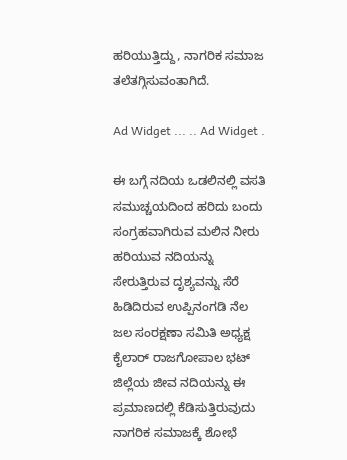ಹರಿಯುತ್ತಿದ್ದು, ನಾಗರಿಕ ಸಮಾಜ ತಲೆತಗ್ಗಿಸುವಂತಾಗಿದೆ.

Ad Widget ... .. Ad Widget .

ಈ ಬಗ್ಗೆ ನದಿಯ ಒಡಲಿನಲ್ಲಿ ವಸತಿ ಸಮುಚ್ಚಯದಿಂದ ಹರಿದು ಬಂದು ಸಂಗ್ರಹವಾಗಿರುವ ಮಲಿನ ನೀರು ಹರಿಯುವ ನದಿಯನ್ನು ಸೇರುತ್ತಿರುವ ದೃಶ್ಯವನ್ನು ಸೆರೆ ಹಿಡಿದಿರುವ ಉಪ್ಪಿನಂಗಡಿ ನೆಲ ಜಲ ಸಂರಕ್ಷಣಾ ಸಮಿತಿ ಅಧ್ಯಕ್ಷ ಕೈಲಾರ್ ರಾಜಗೋಪಾಲ ಭಟ್ ಜಿಲ್ಲೆಯ ಜೀವ ನದಿಯನ್ನು ಈ ಪ್ರಮಾಣದಲ್ಲಿ ಕೆಡಿಸುತ್ತಿರುವುದು ನಾಗರಿಕ ಸಮಾಜಕ್ಕೆ ಶೋಭೆ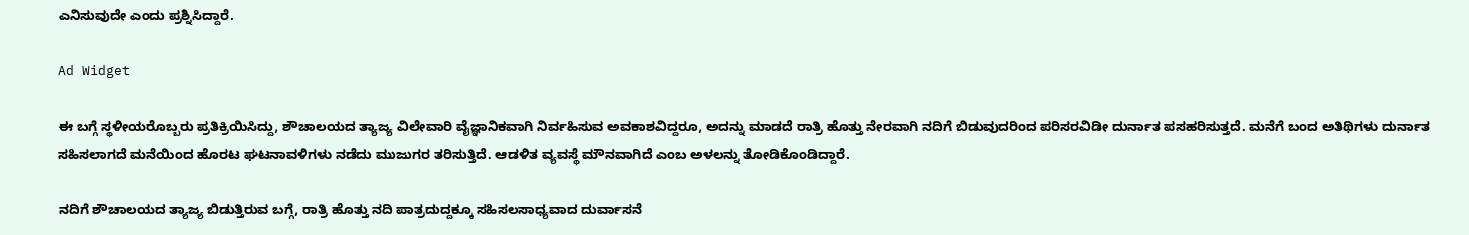ಎನಿಸುವುದೇ ಎಂದು ಪ್ರಶ್ನಿಸಿದ್ದಾರೆ.

Ad Widget

ಈ ಬಗ್ಗೆ ಸ್ಥಳೀಯರೊಬ್ಬರು ಪ್ರತಿಕ್ರಿಯಿಸಿದ್ದು, ಶೌಚಾಲಯದ ತ್ಯಾಜ್ಯ ವಿಲೇವಾರಿ ವೈಜ್ಞಾನಿಕವಾಗಿ ನಿರ್ವಹಿಸುವ ಅವಕಾಶವಿದ್ದರೂ, ಅದನ್ನು ಮಾಡದೆ ರಾತ್ರಿ ಹೊತ್ತು ನೇರವಾಗಿ ನದಿಗೆ ಬಿಡುವುದರಿಂದ ಪರಿಸರವಿಡೀ ದುರ್ನಾತ ಪಸಹರಿಸುತ್ತದೆ. ಮನೆಗೆ ಬಂದ ಅತಿಥಿಗಳು ದುರ್ನಾತ ಸಹಿಸಲಾಗದೆ ಮನೆಯಿಂದ ಹೊರಟ ಘಟನಾವಳಿಗಳು ನಡೆದು ಮುಜುಗರ ತರಿಸುತ್ತಿದೆ. ಆಡಳಿತ ವ್ಯವಸ್ಥೆ ಮೌನವಾಗಿದೆ ಎಂಬ ಅಳಲನ್ನು ತೋಡಿಕೊಂಡಿದ್ದಾರೆ.

ನದಿಗೆ ಶೌಚಾಲಯದ ತ್ಯಾಜ್ಯ ಬಿಡುತ್ತಿರುವ ಬಗ್ಗೆ, ರಾತ್ರಿ ಹೊತ್ತು ನದಿ ಪಾತ್ರದುದ್ದಕ್ಕೂ ಸಹಿಸಲಸಾಧ್ಯವಾದ ದುರ್ವಾಸನೆ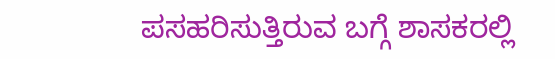ಪಸಹರಿಸುತ್ತಿರುವ ಬಗ್ಗೆ ಶಾಸಕರಲ್ಲಿ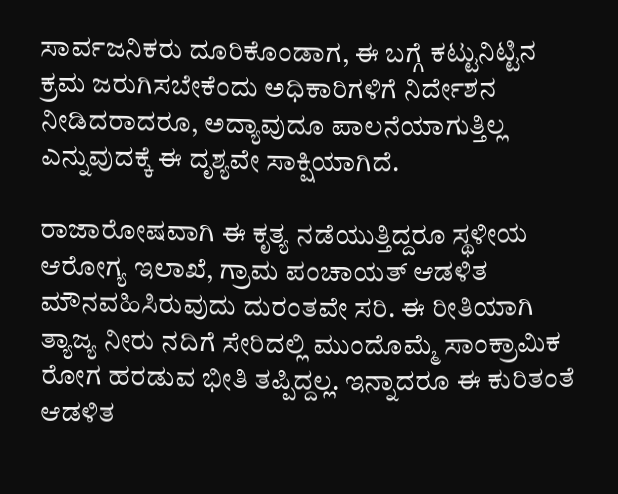ಸಾರ್ವಜನಿಕರು ದೂರಿಕೊಂಡಾಗ, ಈ ಬಗ್ಗೆ ಕಟ್ಟುನಿಟ್ಟಿನ ಕ್ರಮ ಜರುಗಿಸಬೇಕೆಂದು ಅಧಿಕಾರಿಗಳಿಗೆ ನಿರ್ದೇಶನ ನೀಡಿದರಾದರೂ, ಅದ್ಯಾವುದೂ ಪಾಲನೆಯಾಗುತ್ತಿಲ್ಲ ಎನ್ನುವುದಕ್ಕೆ ಈ ದೃಶ್ಯವೇ ಸಾಕ್ಷಿಯಾಗಿದೆ.

ರಾಜಾರೋಷವಾಗಿ ಈ ಕೃತ್ಯ ನಡೆಯುತ್ತಿದ್ದರೂ ಸ್ಥಳೀಯ ಆರೋಗ್ಯ ಇಲಾಖೆ, ಗ್ರಾಮ ಪಂಚಾಯತ್ ಆಡಳಿತ ಮೌನವಹಿಸಿರುವುದು ದುರಂತವೇ ಸರಿ. ಈ ರೀತಿಯಾಗಿ ತ್ಯಾಜ್ಯ ನೀರು ನದಿಗೆ ಸೇರಿದಲ್ಲಿ ಮುಂದೊಮ್ಮೆ ಸಾಂಕ್ರಾಮಿಕ ರೋಗ ಹರಡುವ ಭೀತಿ ತಪ್ಪಿದ್ದಲ್ಲ. ಇನ್ನಾದರೂ ಈ ಕುರಿತಂತೆ ಆಡಳಿತ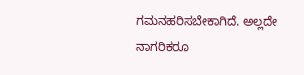ಗಮನಹರಿಸಬೇಕಾಗಿದೆ. ಅಲ್ಲದೇ ನಾಗರಿಕರೂ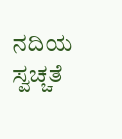ನದಿಯ ಸ್ವಚ್ಚತೆ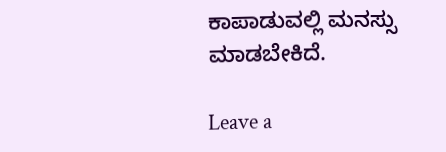ಕಾಪಾಡುವಲ್ಲಿ ಮನಸ್ಸು ಮಾಡಬೇಕಿದೆ.

Leave a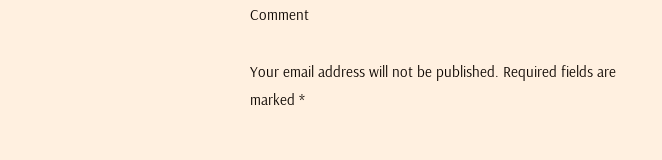Comment

Your email address will not be published. Required fields are marked *